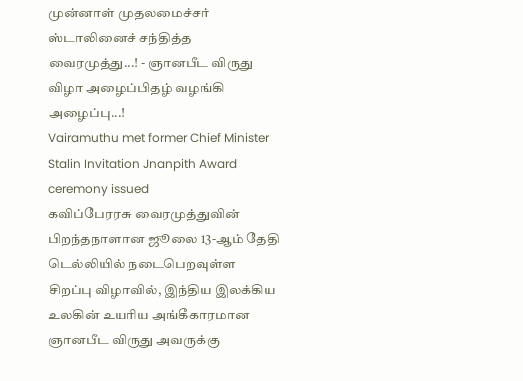முன்னாள் முதலமைச்சர் ஸ்டாலினைச் சந்தித்த வைரமுத்து...! - ஞானபீட விருது விழா அழைப்பிதழ் வழங்கி அழைப்பு...!
Vairamuthu met former Chief Minister Stalin Invitation Jnanpith Award ceremony issued
கவிப்பேரரசு வைரமுத்துவின் பிறந்தநாளான ஜூலை 13-ஆம் தேதி டெல்லியில் நடைபெறவுள்ள சிறப்பு விழாவில், இந்திய இலக்கிய உலகின் உயரிய அங்கீகாரமான ஞானபீட விருது அவருக்கு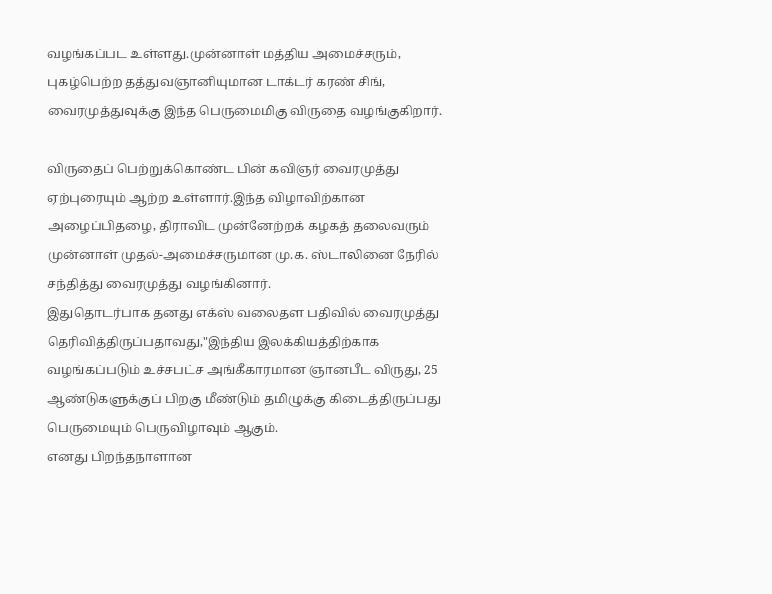வழங்கப்பட உள்ளது.முன்னாள் மத்திய அமைச்சரும், புகழ்பெற்ற தத்துவஞானியுமான டாக்டர் கரண் சிங், வைரமுத்துவுக்கு இந்த பெருமைமிகு விருதை வழங்குகிறார்.

விருதைப் பெற்றுக்கொண்ட பின் கவிஞர் வைரமுத்து ஏற்புரையும் ஆற்ற உள்ளார்.இந்த விழாவிற்கான அழைப்பிதழை, திராவிட முன்னேற்றக் கழகத் தலைவரும் முன்னாள் முதல்-அமைச்சருமான மு.க. ஸ்டாலினை நேரில் சந்தித்து வைரமுத்து வழங்கினார்.
இதுதொடர்பாக தனது எக்ஸ் வலைதள பதிவில் வைரமுத்து தெரிவித்திருப்பதாவது,"இந்திய இலக்கியத்திற்காக வழங்கப்படும் உச்சபட்ச அங்கீகாரமான ஞானபீட விருது, 25 ஆண்டுகளுக்குப் பிறகு மீண்டும் தமிழுக்கு கிடைத்திருப்பது பெருமையும் பெருவிழாவும் ஆகும்.
எனது பிறந்தநாளான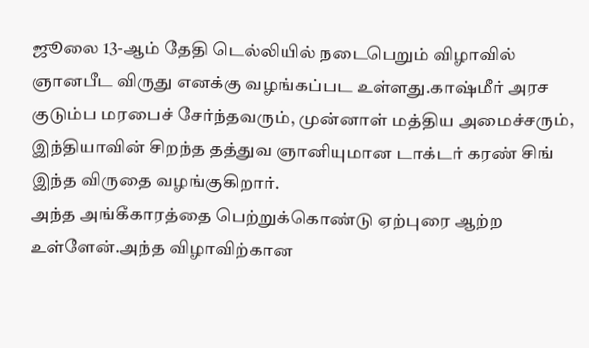ஜூலை 13-ஆம் தேதி டெல்லியில் நடைபெறும் விழாவில் ஞானபீட விருது எனக்கு வழங்கப்பட உள்ளது.காஷ்மீர் அரச குடும்ப மரபைச் சேர்ந்தவரும், முன்னாள் மத்திய அமைச்சரும், இந்தியாவின் சிறந்த தத்துவ ஞானியுமான டாக்டர் கரண் சிங் இந்த விருதை வழங்குகிறார்.
அந்த அங்கீகாரத்தை பெற்றுக்கொண்டு ஏற்புரை ஆற்ற உள்ளேன்.அந்த விழாவிற்கான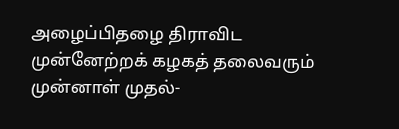அழைப்பிதழை திராவிட முன்னேற்றக் கழகத் தலைவரும் முன்னாள் முதல்-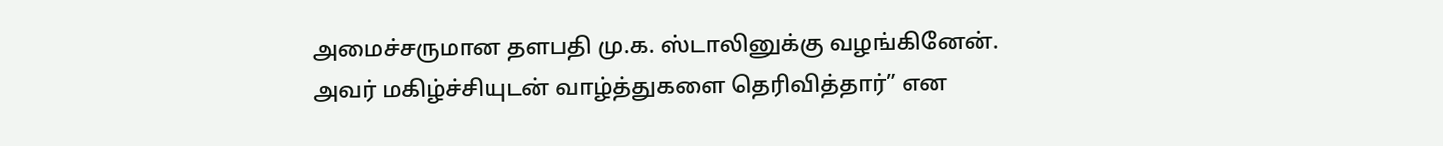அமைச்சருமான தளபதி மு.க. ஸ்டாலினுக்கு வழங்கினேன். அவர் மகிழ்ச்சியுடன் வாழ்த்துகளை தெரிவித்தார்” என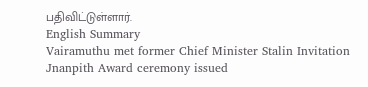பதிவிட்டுள்ளார்.
English Summary
Vairamuthu met former Chief Minister Stalin Invitation Jnanpith Award ceremony issued